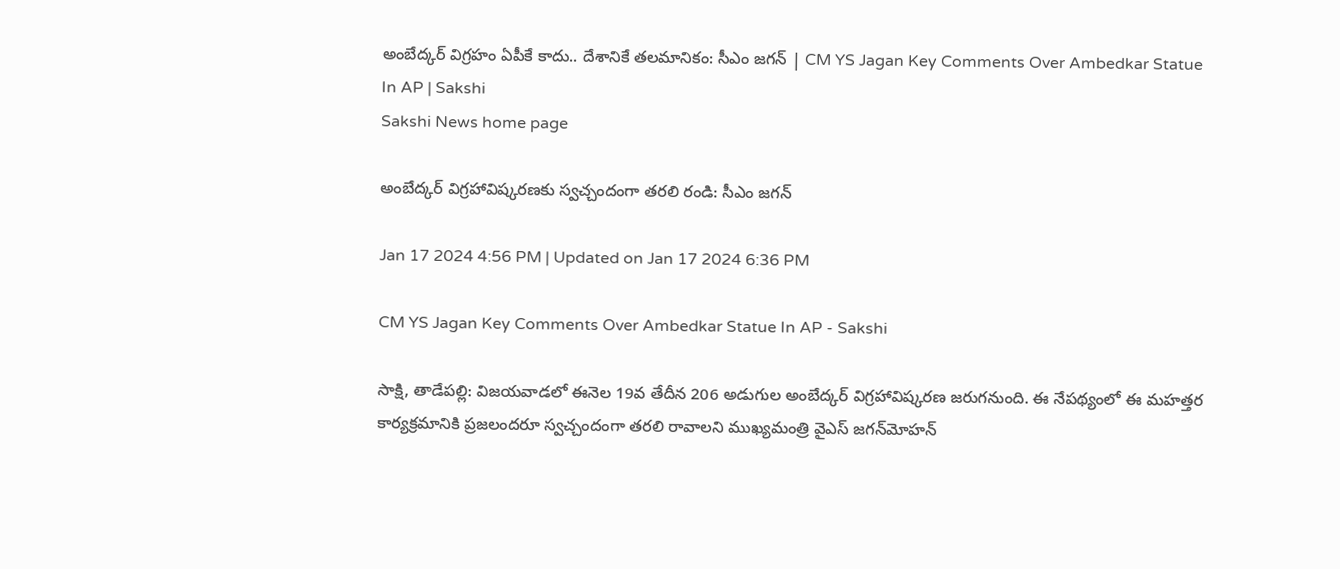అంబేద్కర్‌ విగ్రహం ఏపీకే కాదు.. దేశానికే తలమానికం: సీఎం జగన్‌ | CM YS Jagan Key Comments Over Ambedkar Statue In AP | Sakshi
Sakshi News home page

అంబేద్కర్‌ విగ్రహావిష్కరణకు స్వచ్చందంగా తరలి రండి: సీఎం జగన్‌

Jan 17 2024 4:56 PM | Updated on Jan 17 2024 6:36 PM

CM YS Jagan Key Comments Over Ambedkar Statue In AP - Sakshi

సాక్షి, తాడేపల్లి: విజయవాడలో ఈనెల 19వ తేదీన 206 అడుగుల అంబేద్కర్‌ విగ్రహావిష్కరణ జరుగనుంది. ఈ నేపథ్యంలో ఈ మహత్తర కార్యక్రమానికి ప్రజలందరూ స్వచ్చందంగా తరలి రావాలని ముఖ్యమంత్రి వైఎస్‌ జగన్‌మోహన్‌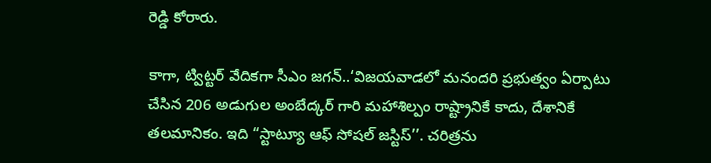రెడ్డి కోరారు.

కాగా, ట్విట్టర్‌ వేదికగా సీఎం జగన్‌..‘విజయవాడలో మనందరి ప్రభుత్వం ఏర్పాటు చేసిన 206 అడుగుల అంబేద్కర్ ‌గారి మహాశిల్పం రాష్ట్రానికే కాదు, దేశానికే తలమానికం. ఇది “స్టాట్యూ ఆఫ్‌ సోషల్‌ జస్టిస్‌’’. చరిత్రను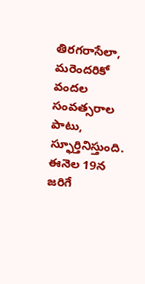తిరగరాసేలా, మరెందరికో వందల సంవత్సరాల పాటు, స్ఫూర్తినిస్తుంది. ఈనెల 19న జరిగే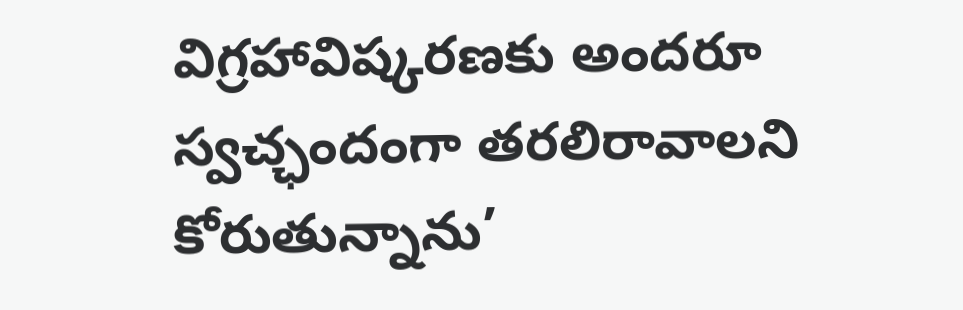విగ్రహావిష్కరణకు అందరూ స్వచ్ఛందంగా తరలిరావాలని కోరుతున్నాను’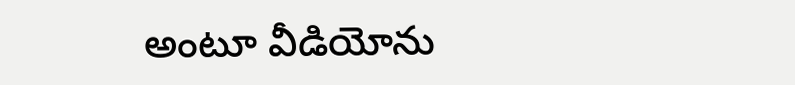అంటూ వీడియోను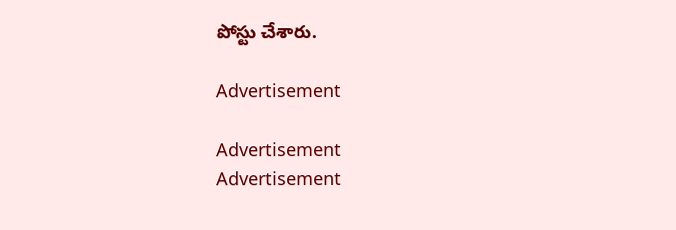పోస్టు చేశారు.

Advertisement

Advertisement
Advertisement